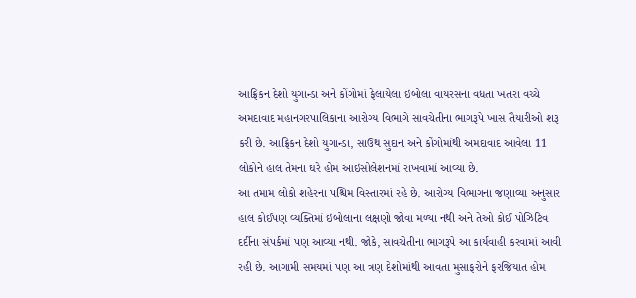આફ્રિકન દેશો યુગાન્ડા અને કોંગોમાં ફેલાયેલા ઇબોલા વાયરસના વધતા ખતરા વચ્ચે અમદાવાદ મહાનગરપાલિકાના આરોગ્ય વિભાગે સાવચેતીના ભાગરૂપે ખાસ તૈયારીઓ શરૂ કરી છે. આફ્રિકન દેશો યુગાન્ડા, સાઉથ સુદાન અને કોંગોમાંથી અમદાવાદ આવેલા 11 લોકોને હાલ તેમના ઘરે હોમ આઇસોલેશનમાં રાખવામાં આવ્યા છે.
આ તમામ લોકો શહેરના પશ્ચિમ વિસ્તારમાં રહે છે. આરોગ્ય વિભાગના જણાવ્યા અનુસાર હાલ કોઈપણ વ્યક્તિમાં ઇબોલાના લક્ષણો જોવા મળ્યા નથી અને તેઓ કોઈ પોઝિટિવ દર્દીના સંપર્કમાં પણ આવ્યા નથી. જોકે, સાવચેતીના ભાગરૂપે આ કાર્યવાહી કરવામાં આવી રહી છે. આગામી સમયમાં પણ આ ત્રણ દેશોમાંથી આવતા મુસાફરોને ફરજિયાત હોમ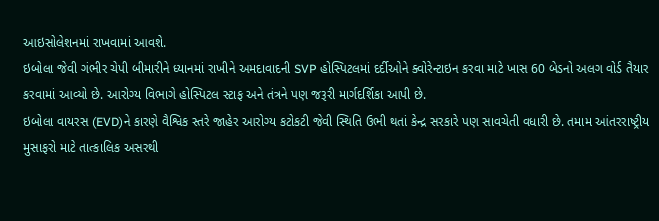આઇસોલેશનમાં રાખવામાં આવશે.
ઇબોલા જેવી ગંભીર ચેપી બીમારીને ધ્યાનમાં રાખીને અમદાવાદની SVP હોસ્પિટલમાં દર્દીઓને ક્વોરેન્ટાઇન કરવા માટે ખાસ 60 બેડનો અલગ વોર્ડ તૈયાર કરવામાં આવ્યો છે. આરોગ્ય વિભાગે હોસ્પિટલ સ્ટાફ અને તંત્રને પણ જરૂરી માર્ગદર્શિકા આપી છે.
ઇબોલા વાયરસ (EVD)ને કારણે વૈશ્વિક સ્તરે જાહેર આરોગ્ય કટોકટી જેવી સ્થિતિ ઉભી થતાં કેન્દ્ર સરકારે પણ સાવચેતી વધારી છે. તમામ આંતરરાષ્ટ્રીય મુસાફરો માટે તાત્કાલિક અસરથી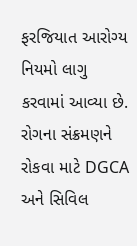ફરજિયાત આરોગ્ય નિયમો લાગુ કરવામાં આવ્યા છે.
રોગના સંક્રમણને રોકવા માટે DGCA અને સિવિલ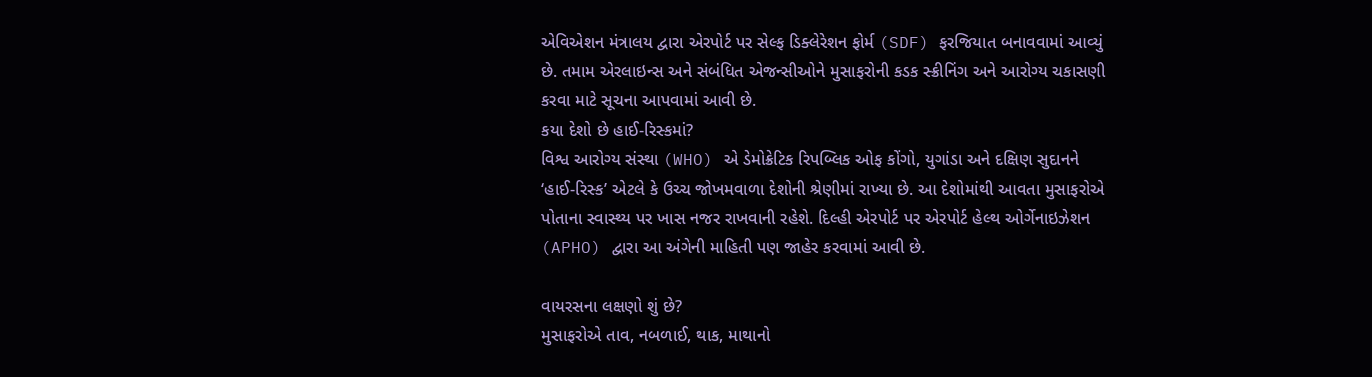એવિએશન મંત્રાલય દ્વારા એરપોર્ટ પર સેલ્ફ ડિક્લેરેશન ફોર્મ (SDF) ફરજિયાત બનાવવામાં આવ્યું છે. તમામ એરલાઇન્સ અને સંબંધિત એજન્સીઓને મુસાફરોની કડક સ્ક્રીનિંગ અને આરોગ્ય ચકાસણી કરવા માટે સૂચના આપવામાં આવી છે.
કયા દેશો છે હાઈ-રિસ્કમાં?
વિશ્વ આરોગ્ય સંસ્થા (WHO) એ ડેમોક્રેટિક રિપબ્લિક ઓફ કોંગો, યુગાંડા અને દક્ષિણ સુદાનને ‘હાઈ-રિસ્ક’ એટલે કે ઉચ્ચ જોખમવાળા દેશોની શ્રેણીમાં રાખ્યા છે. આ દેશોમાંથી આવતા મુસાફરોએ પોતાના સ્વાસ્થ્ય પર ખાસ નજર રાખવાની રહેશે. દિલ્હી એરપોર્ટ પર એરપોર્ટ હેલ્થ ઓર્ગેનાઇઝેશન (APHO) દ્વારા આ અંગેની માહિતી પણ જાહેર કરવામાં આવી છે.

વાયરસના લક્ષણો શું છે?
મુસાફરોએ તાવ, નબળાઈ, થાક, માથાનો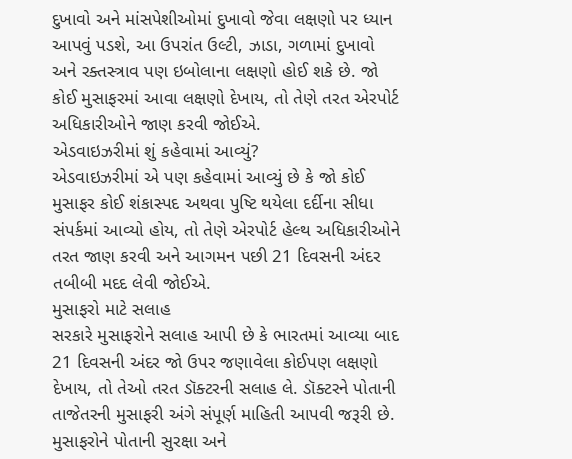દુખાવો અને માંસપેશીઓમાં દુખાવો જેવા લક્ષણો પર ધ્યાન આપવું પડશે, આ ઉપરાંત ઉલ્ટી, ઝાડા, ગળામાં દુખાવો અને રક્તસ્ત્રાવ પણ ઇબોલાના લક્ષણો હોઈ શકે છે. જો કોઈ મુસાફરમાં આવા લક્ષણો દેખાય, તો તેણે તરત એરપોર્ટ અધિકારીઓને જાણ કરવી જોઈએ.
એડવાઇઝરીમાં શું કહેવામાં આવ્યું?
એડવાઇઝરીમાં એ પણ કહેવામાં આવ્યું છે કે જો કોઈ મુસાફર કોઈ શંકાસ્પદ અથવા પુષ્ટિ થયેલા દર્દીના સીધા સંપર્કમાં આવ્યો હોય, તો તેણે એરપોર્ટ હેલ્થ અધિકારીઓને તરત જાણ કરવી અને આગમન પછી 21 દિવસની અંદર તબીબી મદદ લેવી જોઈએ.
મુસાફરો માટે સલાહ
સરકારે મુસાફરોને સલાહ આપી છે કે ભારતમાં આવ્યા બાદ 21 દિવસની અંદર જો ઉપર જણાવેલા કોઈપણ લક્ષણો દેખાય, તો તેઓ તરત ડૉક્ટરની સલાહ લે. ડૉક્ટરને પોતાની તાજેતરની મુસાફરી અંગે સંપૂર્ણ માહિતી આપવી જરૂરી છે. મુસાફરોને પોતાની સુરક્ષા અને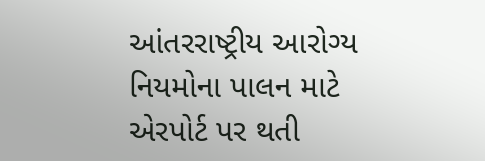આંતરરાષ્ટ્રીય આરોગ્ય નિયમોના પાલન માટે એરપોર્ટ પર થતી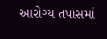આરોગ્ય તપાસમાં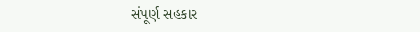સંપૂર્ણ સહકાર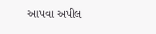આપવા અપીલ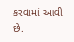કરવામાં આવી છે.